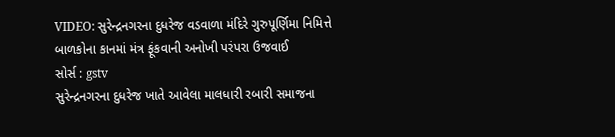VIDEO: સુરેન્દ્રનગરના દુધરેજ વડવાળા મંદિરે ગુરુપૂર્ણિમા નિમિત્તે બાળકોના કાનમાં મંત્ર ફૂંકવાની અનોખી પરંપરા ઉજવાઈ
સોર્સ : gstv
સુરેન્દ્રનગરના દુધરેજ ખાતે આવેલા માલધારી રબારી સમાજના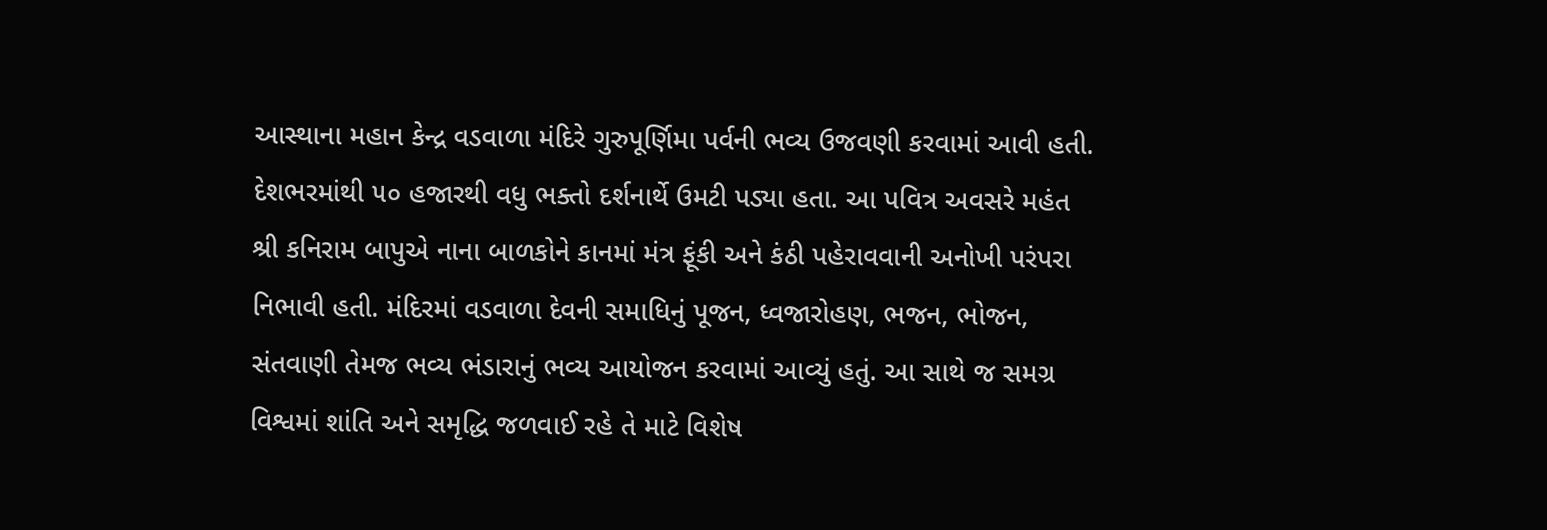આસ્થાના મહાન કેન્દ્ર વડવાળા મંદિરે ગુરુપૂર્ણિમા પર્વની ભવ્ય ઉજવણી કરવામાં આવી હતી. દેશભરમાંથી ૫૦ હજારથી વધુ ભક્તો દર્શનાર્થે ઉમટી પડ્યા હતા. આ પવિત્ર અવસરે મહંત શ્રી કનિરામ બાપુએ નાના બાળકોને કાનમાં મંત્ર ફૂંકી અને કંઠી પહેરાવવાની અનોખી પરંપરા નિભાવી હતી. મંદિરમાં વડવાળા દેવની સમાધિનું પૂજન, ધ્વજારોહણ, ભજન, ભોજન, સંતવાણી તેમજ ભવ્ય ભંડારાનું ભવ્ય આયોજન કરવામાં આવ્યું હતું. આ સાથે જ સમગ્ર વિશ્વમાં શાંતિ અને સમૃદ્ધિ જળવાઈ રહે તે માટે વિશેષ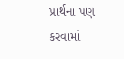પ્રાર્થના પણ કરવામાં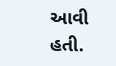આવી હતી.